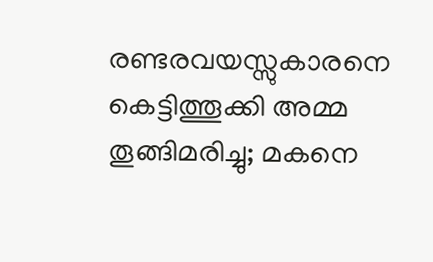രണ്ടരവയസ്സുകാരനെ കെട്ടിത്തൂക്കി അമ്മ തൂങ്ങിമരിച്ചു; മകനെ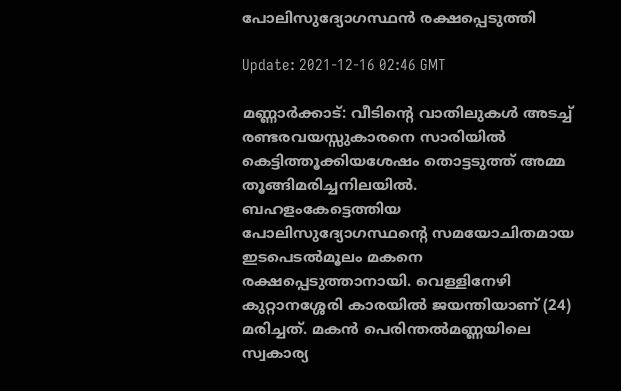പോലിസുദ്യോഗസ്ഥന്‍ രക്ഷപ്പെടുത്തി

Update: 2021-12-16 02:46 GMT

മണ്ണാര്‍ക്കാട്: വീടിന്റെ വാതിലുകള്‍ അടച്ച് രണ്ടരവയസ്സുകാരനെ സാരിയില്‍ കെട്ടിത്തൂക്കിയശേഷം തൊട്ടടുത്ത് അമ്മ തൂങ്ങിമരിച്ചനിലയില്‍. ബഹളംകേട്ടെത്തിയ പോലിസുദ്യോഗസ്ഥന്റെ സമയോചിതമായ ഇടപെടല്‍മൂലം മകനെ രക്ഷപ്പെടുത്താനായി. വെള്ളിനേഴി കുറ്റാനശ്ശേരി കാരയില്‍ ജയന്തിയാണ് (24) മരിച്ചത്. മകന്‍ പെരിന്തല്‍മണ്ണയിലെ സ്വകാര്യ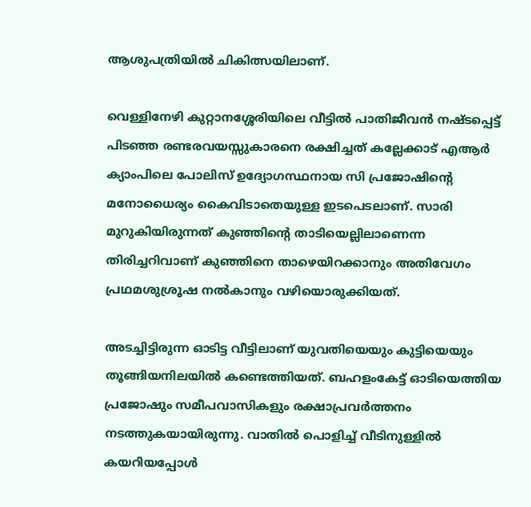ആശുപത്രിയില്‍ ചികിത്സയിലാണ്.

വെള്ളിനേഴി കുറ്റാനശ്ശേരിയിലെ വീട്ടില്‍ പാതിജീവന്‍ നഷ്ടപ്പെട്ട് പിടഞ്ഞ രണ്ടരവയസ്സുകാരനെ രക്ഷിച്ചത് കല്ലേക്കാട് എആര്‍ ക്യാംപിലെ പോലിസ് ഉദ്യോഗസ്ഥനായ സി പ്രജോഷിന്റെ മനോധൈര്യം കൈവിടാതെയുള്ള ഇടപെടലാണ്. സാരി മുറുകിയിരുന്നത് കുഞ്ഞിന്റെ താടിയെല്ലിലാണെന്ന തിരിച്ചറിവാണ് കുഞ്ഞിനെ താഴെയിറക്കാനും അതിവേഗം പ്രഥമശുശ്രൂഷ നല്‍കാനും വഴിയൊരുക്കിയത്.

അടച്ചിട്ടിരുന്ന ഓടിട്ട വീട്ടിലാണ് യുവതിയെയും കുട്ടിയെയും തൂങ്ങിയനിലയില്‍ കണ്ടെത്തിയത്. ബഹളംകേട്ട് ഓടിയെത്തിയ പ്രജോഷും സമീപവാസികളും രക്ഷാപ്രവര്‍ത്തനം നടത്തുകയായിരുന്നു. വാതില്‍ പൊളിച്ച് വീടിനുള്ളില്‍ കയറിയപ്പോള്‍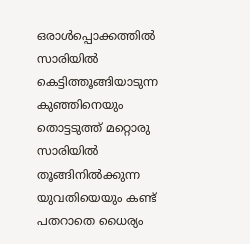ഒരാള്‍പ്പൊക്കത്തില്‍ സാരിയില്‍ കെട്ടിത്തൂങ്ങിയാടുന്ന കുഞ്ഞിനെയും തൊട്ടടുത്ത് മറ്റൊരു സാരിയില്‍ തൂങ്ങിനില്‍ക്കുന്ന യുവതിയെയും കണ്ട് പതറാതെ ധൈര്യം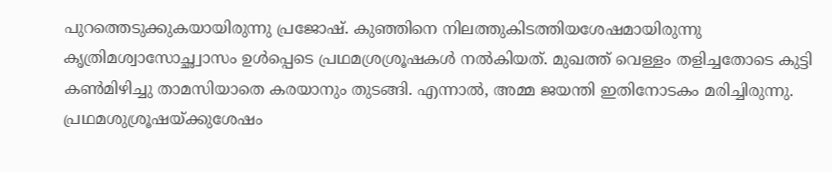പുറത്തെടുക്കുകയായിരുന്നു പ്രജോഷ്. കുഞ്ഞിനെ നിലത്തുകിടത്തിയശേഷമായിരുന്നു കൃത്രിമശ്വാസോച്ഛ്വാസം ഉള്‍പ്പെടെ പ്രഥമശ്രശ്രൂഷകള്‍ നല്‍കിയത്. മുഖത്ത് വെള്ളം തളിച്ചതോടെ കുട്ടി കണ്‍മിഴിച്ചു താമസിയാതെ കരയാനും തുടങ്ങി. എന്നാല്‍, അമ്മ ജയന്തി ഇതിനോടകം മരിച്ചിരുന്നു. പ്രഥമശുശ്രൂഷയ്ക്കുശേഷം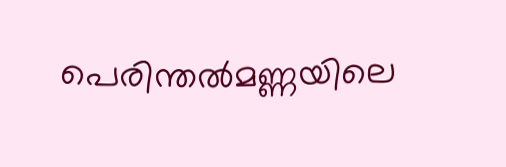പെരിന്തല്‍മണ്ണയിലെ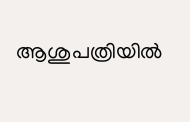ആശുപത്രിയില്‍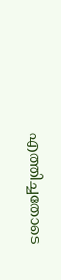എത്തിച്ചതോടെ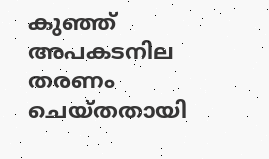കുഞ്ഞ് അപകടനില തരണം ചെയ്തതായി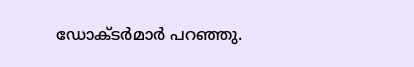ഡോക്ടര്‍മാര്‍ പറഞ്ഞു.